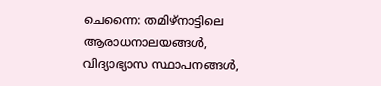ചെന്നൈ: തമിഴ്നാട്ടിലെ ആരാധനാലയങ്ങൾ, വിദ്യാഭ്യാസ സ്ഥാപനങ്ങൾ,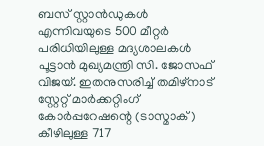ബസ് സ്റ്റാൻഡുകൾ എന്നിവയുടെ 500 മീറ്റർ പരിധിയിലുള്ള മദ്യശാലകൾ പൂട്ടാൻ മുഖ്യമന്ത്രി സി. ജോസഫ് വിജയ്. ഇതനുസരിച്ച് തമിഴ്നാട് സ്റ്റേറ്റ് മാർക്കറ്റിംഗ് കോർപ്പറേഷന്റെ (ടാസ്മാക്) കീഴിലുള്ള 717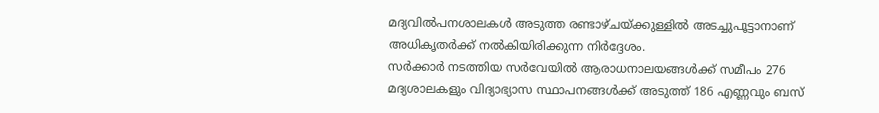മദ്യവിൽപനശാലകൾ അടുത്ത രണ്ടാഴ്ചയ്ക്കുള്ളിൽ അടച്ചുപൂട്ടാനാണ് അധികൃതർക്ക് നൽകിയിരിക്കുന്ന നിർദ്ദേശം.
സർക്കാർ നടത്തിയ സർവേയിൽ ആരാധനാലയങ്ങൾക്ക് സമീപം 276 മദ്യശാലകളും വിദ്യാഭ്യാസ സ്ഥാപനങ്ങൾക്ക് അടുത്ത് 186 എണ്ണവും ബസ്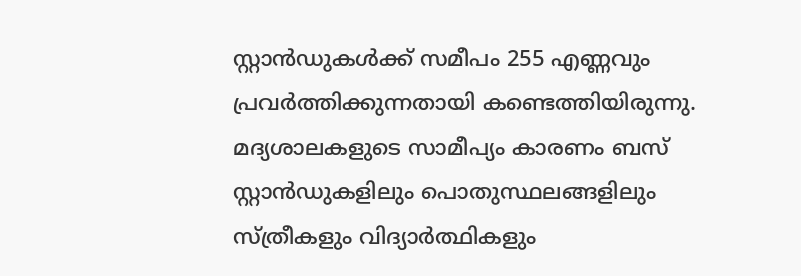സ്റ്റാൻഡുകൾക്ക് സമീപം 255 എണ്ണവും പ്രവർത്തിക്കുന്നതായി കണ്ടെത്തിയിരുന്നു.
മദ്യശാലകളുടെ സാമീപ്യം കാരണം ബസ് സ്റ്റാൻഡുകളിലും പൊതുസ്ഥലങ്ങളിലും സ്ത്രീകളും വിദ്യാർത്ഥികളും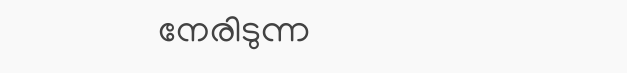നേരിടുന്ന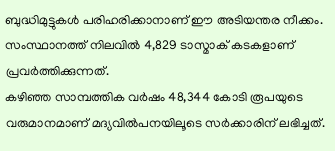ബുദ്ധിമുട്ടുകൾ പരിഹരിക്കാനാണ് ഈ അടിയന്തര നീക്കം. സംസ്ഥാനത്ത് നിലവിൽ 4,829 ടാസ്മാക് കടകളാണ് പ്രവർത്തിക്കുന്നത്.
കഴിഞ്ഞ സാമ്പത്തിക വർഷം 48,344 കോടി രൂപയുടെ വരുമാനമാണ് മദ്യവിൽപനയിലൂടെ സർക്കാരിന് ലഭിച്ചത്.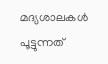മദ്യശാലകൾ പൂട്ടുന്നത്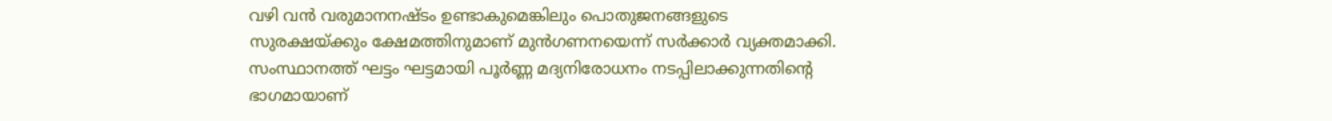വഴി വൻ വരുമാനനഷ്ടം ഉണ്ടാകുമെങ്കിലും പൊതുജനങ്ങളുടെ സുരക്ഷയ്ക്കും ക്ഷേമത്തിനുമാണ് മുൻഗണനയെന്ന് സർക്കാർ വ്യക്തമാക്കി. സംസ്ഥാനത്ത് ഘട്ടം ഘട്ടമായി പൂർണ്ണ മദ്യനിരോധനം നടപ്പിലാക്കുന്നതിന്റെ ഭാഗമായാണ്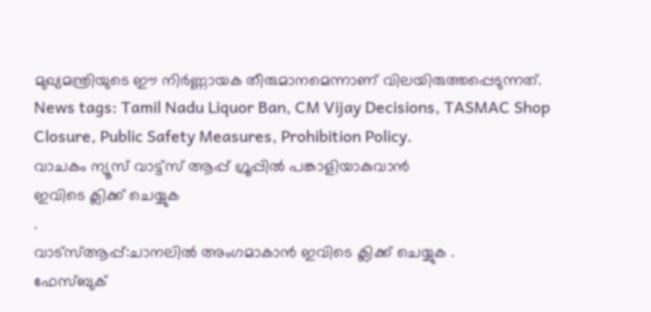മുഖ്യമന്ത്രിയുടെ ഈ നിർണ്ണായക തീരുമാനമെന്നാണ് വിലയിരുത്തപ്പെടുന്നത്.
News tags: Tamil Nadu Liquor Ban, CM Vijay Decisions, TASMAC Shop Closure, Public Safety Measures, Prohibition Policy.
വാചകം ന്യൂസ് വാട്ട്സ് ആപ്പ് ഗ്രൂപ്പിൽ പങ്കാളിയാകുവാൻ
ഇവിടെ ക്ലിക്ക് ചെയ്യുക
.
വാട്സ്ആപ്പ്:ചാനലിൽ അംഗമാകാൻ ഇവിടെ ക്ലിക്ക് ചെയ്യുക .
ഫേസ്ബുക്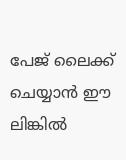പേജ് ലൈക്ക് ചെയ്യാൻ ഈ ലിങ്കിൽ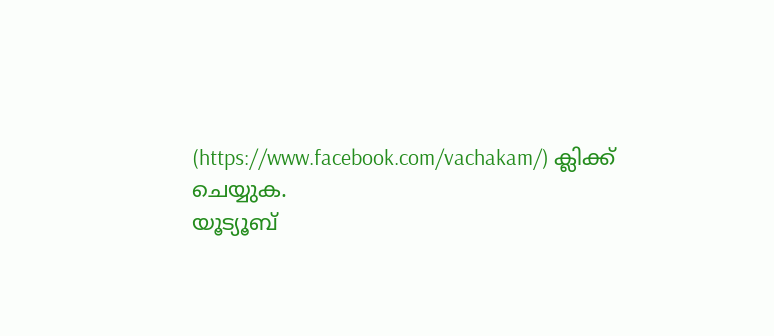(https://www.facebook.com/vachakam/) ക്ലിക്ക് ചെയ്യുക.
യൂട്യൂബ്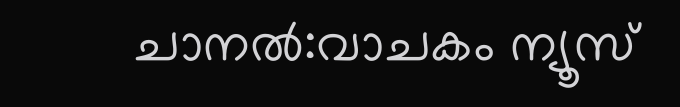ചാനൽ:വാചകം ന്യൂസ്